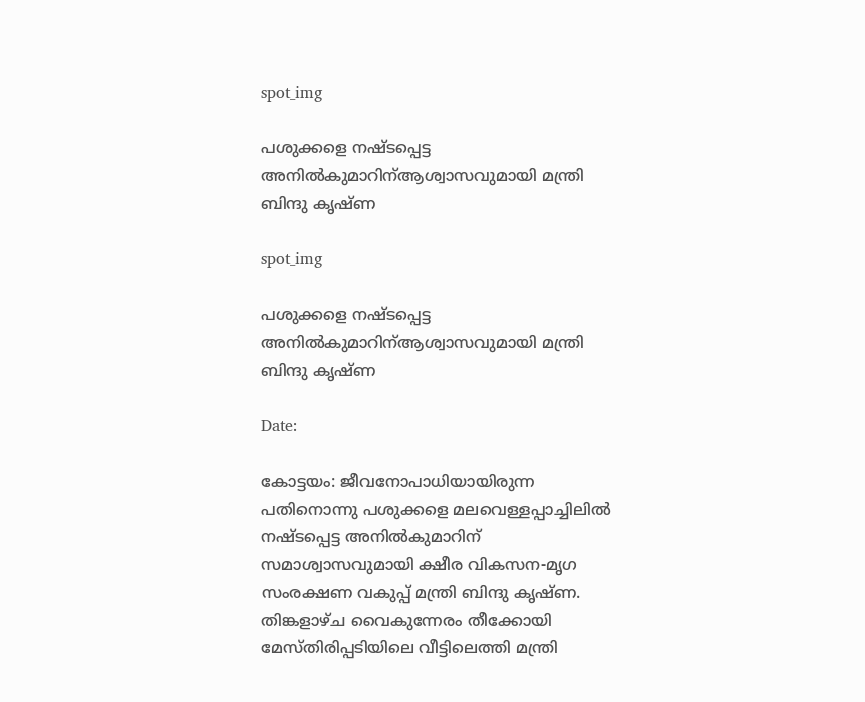spot_img

പശുക്കളെ നഷ്ടപ്പെട്ട അനിൽകുമാറിന്ആശ്വാസവുമായി മന്ത്രി ബിന്ദു കൃഷ്ണ

spot_img

പശുക്കളെ നഷ്ടപ്പെട്ട അനിൽകുമാറിന്ആശ്വാസവുമായി മന്ത്രി ബിന്ദു കൃഷ്ണ

Date:

കോട്ടയം: ജീവനോപാധിയായിരുന്ന പതിനൊന്നു പശുക്കളെ മലവെള്ളപ്പാച്ചിലിൽ നഷ്ടപ്പെട്ട അനിൽകുമാറിന് സമാശ്വാസവുമായി ക്ഷീര വികസന-മൃഗ സംരക്ഷണ വകുപ്പ് മന്ത്രി ബിന്ദു കൃഷ്ണ. തിങ്കളാഴ്ച വൈകുന്നേരം തീക്കോയി മേസ്തിരിപ്പടിയിലെ വീട്ടിലെത്തി മന്ത്രി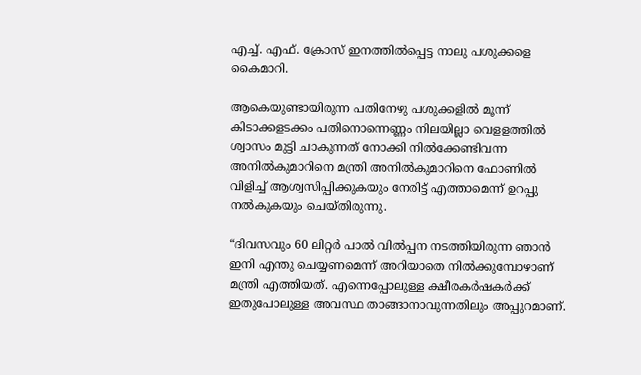എച്ച്. എഫ്. ക്രോസ് ഇനത്തിൽപ്പെട്ട നാലു പശുക്കളെ കൈമാറി.

ആകെയുണ്ടായിരുന്ന പതിനേഴു പശുക്കളിൽ മൂന്ന് കിടാക്കളടക്കം പതിനൊന്നെണ്ണം നിലയില്ലാ വെളളത്തിൽ ശ്വാസം മുട്ടി ചാകുന്നത് നോക്കി നിൽക്കേണ്ടിവന്ന അനില്‍കുമാറിനെ മന്ത്രി അനിൽകുമാറിനെ ഫോണിൽ വിളിച്ച് ആശ്വസിപ്പിക്കുകയും നേരിട്ട് എത്താമെന്ന് ഉറപ്പു നൽകുകയും ചെയ്തിരുന്നു.

“ദിവസവും 60 ലിറ്റർ പാൽ വില്‍പ്പന നടത്തിയിരുന്ന ഞാന്‍ ഇനി എന്തു ചെയ്യണമെന്ന് അറിയാതെ നിൽക്കുമ്പോഴാണ് മന്ത്രി എത്തിയത്. എന്നെപ്പോലുള്ള ക്ഷീരകർഷകർക്ക് ഇതുപോലുള്ള അവസ്ഥ താങ്ങാനാവുന്നതിലും അപ്പുറമാണ്.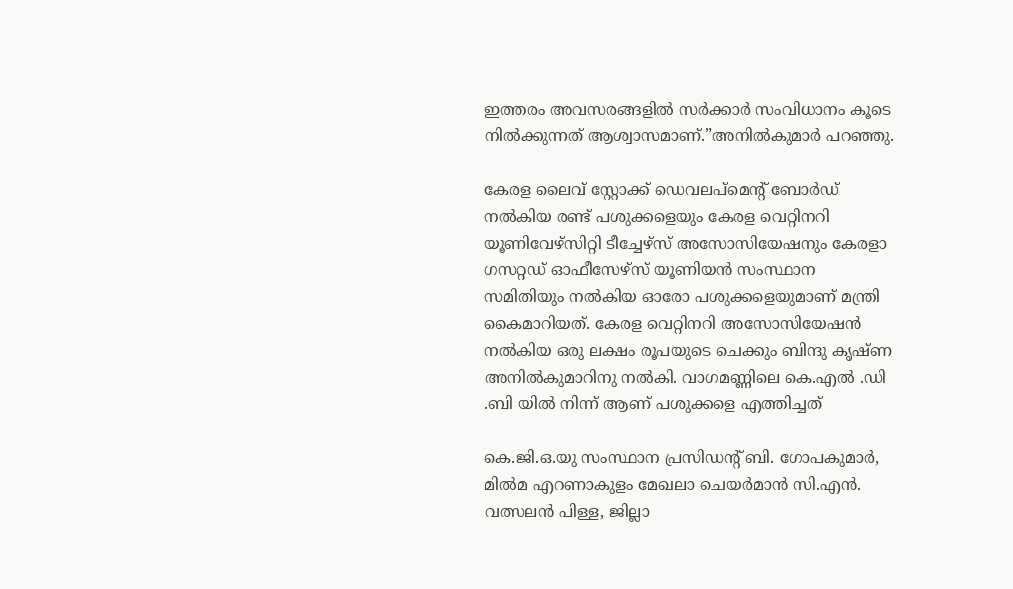ഇത്തരം അവസരങ്ങളിൽ സർക്കാർ സംവിധാനം കൂടെ നിൽക്കുന്നത് ആശ്വാസമാണ്.”അനിൽകുമാർ പറഞ്ഞു.

കേരള ലൈവ് സ്റ്റോക്ക് ഡെവലപ്മെന്‍റ് ബോർഡ് നല്‍കിയ രണ്ട് പശുക്കളെയും കേരള വെറ്റിനറി യൂണിവേഴ്സിറ്റി ടീച്ചേഴ്സ് അസോസിയേഷനും കേരളാ ഗസറ്റഡ് ഓഫീസേഴ്സ് യൂണിയന്‍ സംസ്ഥാന സമിതിയും നല്‍കിയ ഓരോ പശുക്കളെയുമാണ് മന്ത്രി കൈമാറിയത്. കേരള വെറ്റിനറി അസോസിയേഷൻ നൽകിയ ഒരു ലക്ഷം രൂപയുടെ ചെക്കും ബിന്ദു കൃഷ്ണ അനില്‍കുമാറിനു നല്‍കി. വാഗമണ്ണിലെ കെ.എൽ .ഡി .ബി യിൽ നിന്ന് ആണ് പശുക്കളെ എത്തിച്ചത്

കെ.ജി.ഒ.യു സംസ്ഥാന പ്രസിഡന്‍റ് ബി. ഗോപകുമാര്‍, മിൽമ എറണാകുളം മേഖലാ ചെയർമാൻ സി.എൻ. വത്സലൻ പിള്ള, ജില്ലാ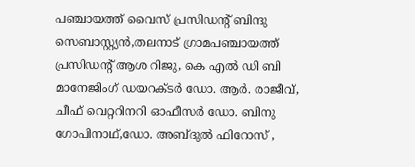പഞ്ചായത്ത് വൈസ് പ്രസിഡന്‍റ് ബിന്ദു സെബാസ്റ്റ്യൻ,തലനാട് ഗ്രാമപഞ്ചായത്ത് പ്രസിഡന്‍റ് ആശ റിജു, കെ എൽ ഡി ബി മാനേജിംഗ് ഡയറക്ടർ ഡോ. ആർ. രാജീവ്, ചീഫ് വെറ്ററിനറി ഓഫീസർ ഡോ. ബിനു ഗോപിനാഥ്,ഡോ. അബ്ദുൽ ഫിറോസ് ,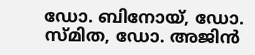ഡോ. ബിനോയ്, ഡോ. സ്മിത, ഡോ. അജിൻ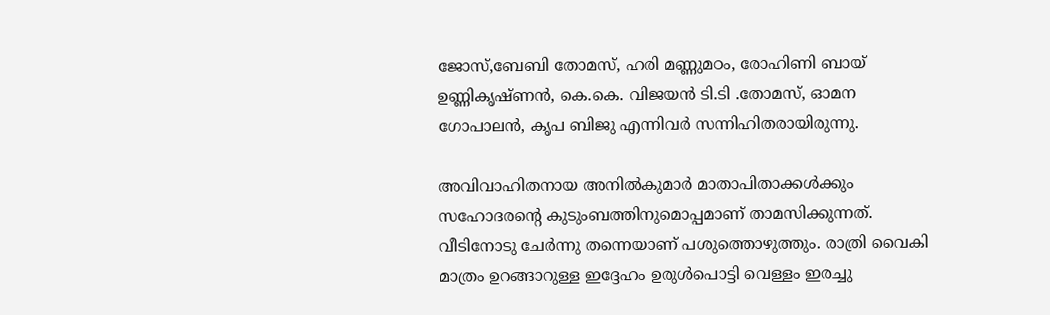ജോസ്,ബേബി തോമസ്, ഹരി മണ്ണുമഠം, രോഹിണി ബായ് ഉണ്ണികൃഷ്ണൻ, കെ.കെ. വിജയൻ ടി.ടി .തോമസ്, ഓമന ഗോപാലൻ, കൃപ ബിജു എന്നിവർ സന്നിഹിതരായിരുന്നു.

അവിവാഹിതനായ അനിൽകുമാർ മാതാപിതാക്കള്‍ക്കും സഹോദരന്‍റെ കുടുംബത്തിനുമൊപ്പമാണ് താമസിക്കുന്നത്. വീടിനോടു ചേർന്നു തന്നെയാണ് പശുത്തൊഴുത്തും. രാത്രി വൈകി മാത്രം ഉറങ്ങാറുള്ള ഇദ്ദേഹം ഉരുൾപൊട്ടി വെള്ളം ഇരച്ചു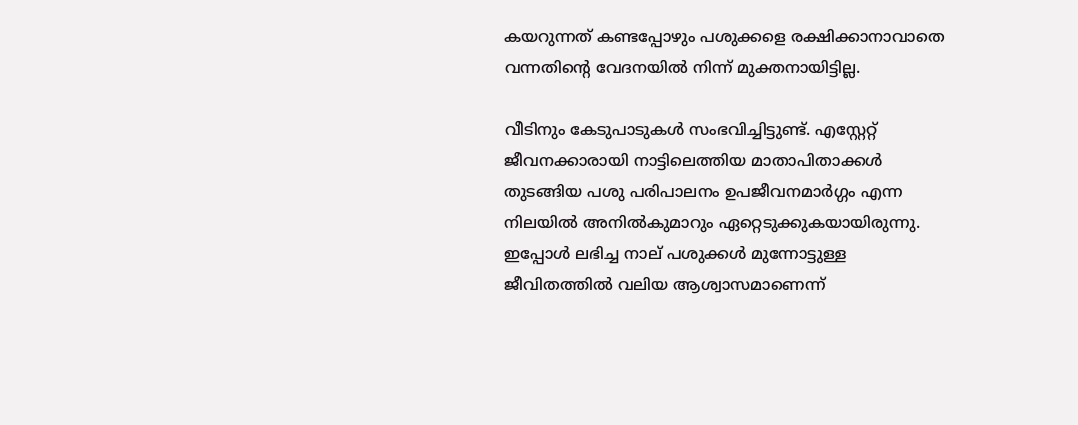കയറുന്നത് കണ്ടപ്പോഴും പശുക്കളെ രക്ഷിക്കാനാവാതെ വന്നതിന്‍റെ വേദനയിൽ നിന്ന് മുക്തനായിട്ടില്ല.

വീടിനും കേടുപാടുകൾ സംഭവിച്ചിട്ടുണ്ട്. എസ്റ്റേറ്റ് ജീവനക്കാരായി നാട്ടിലെത്തിയ മാതാപിതാക്കൾ തുടങ്ങിയ പശു പരിപാലനം ഉപജീവനമാർഗ്ഗം എന്ന നിലയിൽ അനിൽകുമാറും ഏറ്റെടുക്കുകയായിരുന്നു. ഇപ്പോൾ ലഭിച്ച നാല് പശുക്കൾ മുന്നോട്ടുള്ള ജീവിതത്തില്‍ വലിയ ആശ്വാസമാണെന്ന്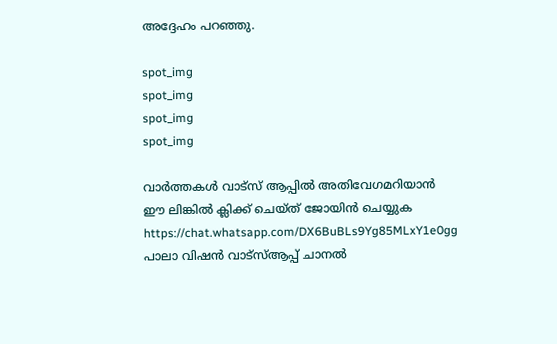അദ്ദേഹം പറഞ്ഞു.

spot_img
spot_img
spot_img
spot_img

വാർത്തകൾ വാട്സ് ആപ്പിൽ അതിവേഗമറിയാൻ ഈ ലിങ്കിൽ ക്ലിക്ക് ചെയ്ത് ജോയിൻ ചെയ്യുക
https://chat.whatsapp.com/DX6BuBLs9Yg85MLxY1e0gg
പാലാ വിഷൻ വാട്സ്ആപ്പ് ചാനൽ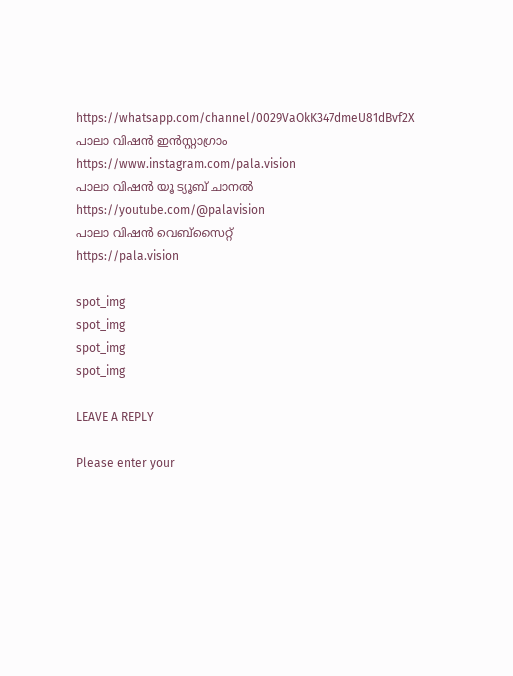https://whatsapp.com/channel/0029VaOkK347dmeU81dBvf2X
പാലാ വിഷൻ ഇൻസ്റ്റാഗ്രാം
https://www.instagram.com/pala.vision
പാലാ വിഷൻ യൂ ട്യൂബ് ചാനൽ
https://youtube.com/@palavision
പാലാ വിഷൻ വെബ്സൈറ്റ്
https://pala.vision

spot_img
spot_img
spot_img
spot_img

LEAVE A REPLY

Please enter your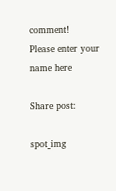comment!
Please enter your name here

Share post:

spot_img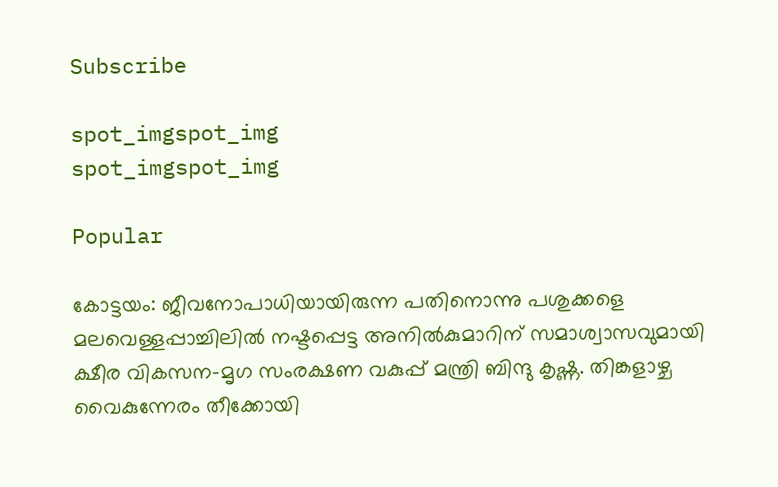Subscribe

spot_imgspot_img
spot_imgspot_img

Popular

കോട്ടയം: ജീവനോപാധിയായിരുന്ന പതിനൊന്നു പശുക്കളെ മലവെള്ളപ്പാച്ചിലിൽ നഷ്ടപ്പെട്ട അനിൽകുമാറിന് സമാശ്വാസവുമായി ക്ഷീര വികസന-മൃഗ സംരക്ഷണ വകുപ്പ് മന്ത്രി ബിന്ദു കൃഷ്ണ. തിങ്കളാഴ്ച വൈകുന്നേരം തീക്കോയി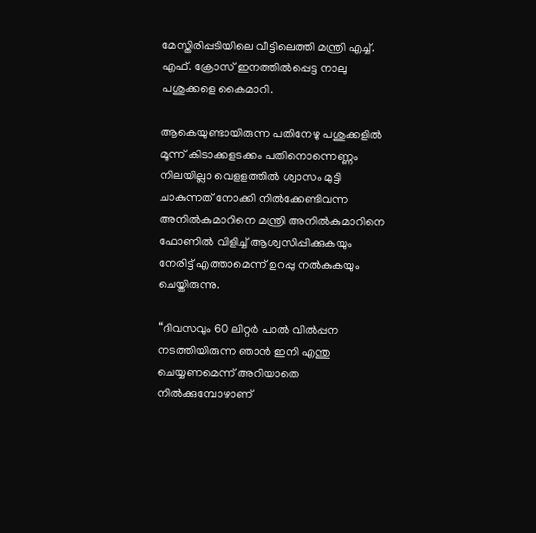മേസ്തിരിപ്പടിയിലെ വീട്ടിലെത്തി മന്ത്രി എച്ച്. എഫ്. ക്രോസ് ഇനത്തിൽപ്പെട്ട നാലു പശുക്കളെ കൈമാറി.

ആകെയുണ്ടായിരുന്ന പതിനേഴു പശുക്കളിൽ മൂന്ന് കിടാക്കളടക്കം പതിനൊന്നെണ്ണം നിലയില്ലാ വെളളത്തിൽ ശ്വാസം മുട്ടി ചാകുന്നത് നോക്കി നിൽക്കേണ്ടിവന്ന അനില്‍കുമാറിനെ മന്ത്രി അനിൽകുമാറിനെ ഫോണിൽ വിളിച്ച് ആശ്വസിപ്പിക്കുകയും നേരിട്ട് എത്താമെന്ന് ഉറപ്പു നൽകുകയും ചെയ്തിരുന്നു.

“ദിവസവും 60 ലിറ്റർ പാൽ വില്‍പ്പന നടത്തിയിരുന്ന ഞാന്‍ ഇനി എന്തു ചെയ്യണമെന്ന് അറിയാതെ നിൽക്കുമ്പോഴാണ്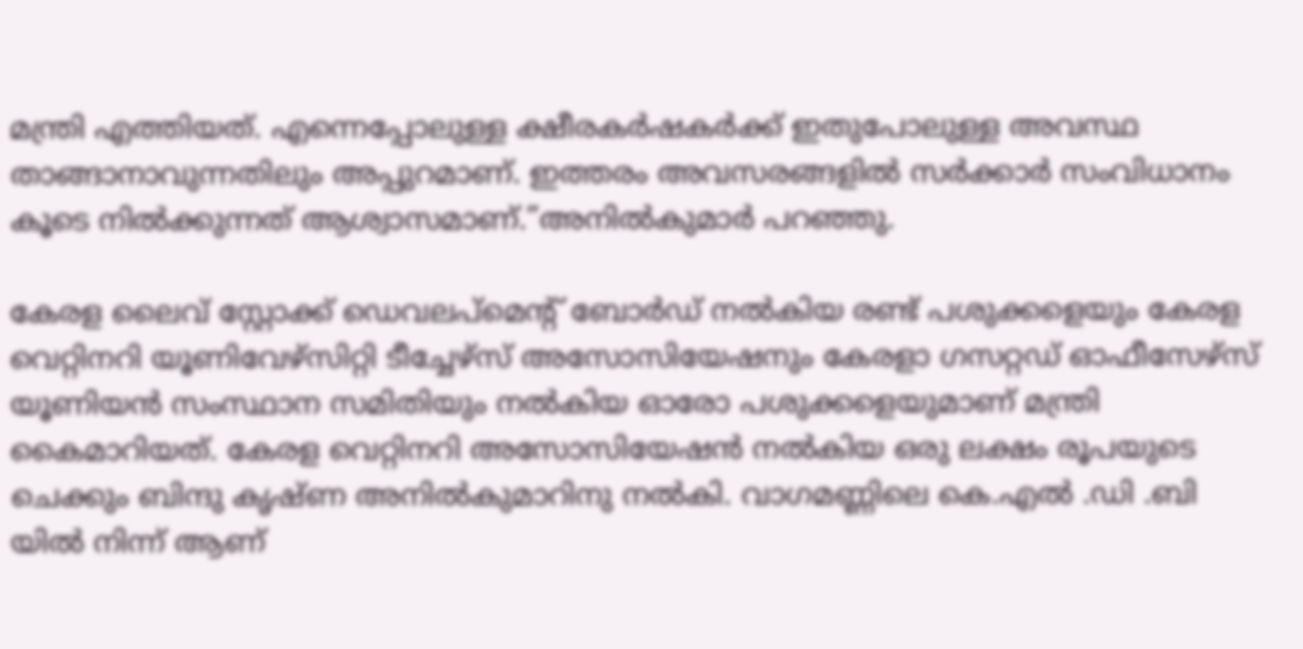മന്ത്രി എത്തിയത്. എന്നെപ്പോലുള്ള ക്ഷീരകർഷകർക്ക് ഇതുപോലുള്ള അവസ്ഥ താങ്ങാനാവുന്നതിലും അപ്പുറമാണ്. ഇത്തരം അവസരങ്ങളിൽ സർക്കാർ സംവിധാനം കൂടെ നിൽക്കുന്നത് ആശ്വാസമാണ്.”അനിൽകുമാർ പറഞ്ഞു.

കേരള ലൈവ് സ്റ്റോക്ക് ഡെവലപ്മെന്‍റ് ബോർഡ് നല്‍കിയ രണ്ട് പശുക്കളെയും കേരള വെറ്റിനറി യൂണിവേഴ്സിറ്റി ടീച്ചേഴ്സ് അസോസിയേഷനും കേരളാ ഗസറ്റഡ് ഓഫീസേഴ്സ് യൂണിയന്‍ സംസ്ഥാന സമിതിയും നല്‍കിയ ഓരോ പശുക്കളെയുമാണ് മന്ത്രി കൈമാറിയത്. കേരള വെറ്റിനറി അസോസിയേഷൻ നൽകിയ ഒരു ലക്ഷം രൂപയുടെ ചെക്കും ബിന്ദു കൃഷ്ണ അനില്‍കുമാറിനു നല്‍കി. വാഗമണ്ണിലെ കെ.എൽ .ഡി .ബി യിൽ നിന്ന് ആണ്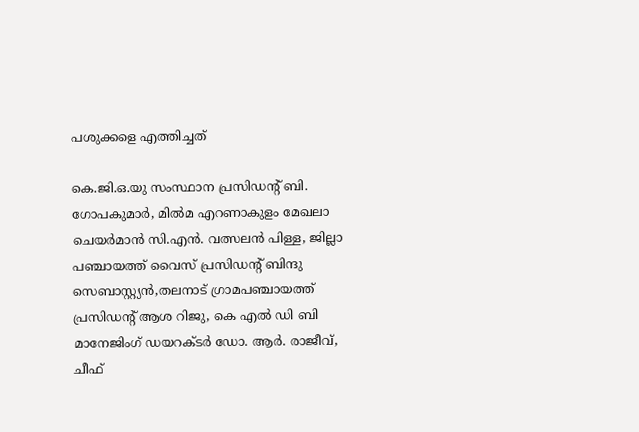പശുക്കളെ എത്തിച്ചത്

കെ.ജി.ഒ.യു സംസ്ഥാന പ്രസിഡന്‍റ് ബി. ഗോപകുമാര്‍, മിൽമ എറണാകുളം മേഖലാ ചെയർമാൻ സി.എൻ. വത്സലൻ പിള്ള, ജില്ലാ പഞ്ചായത്ത് വൈസ് പ്രസിഡന്‍റ് ബിന്ദു സെബാസ്റ്റ്യൻ,തലനാട് ഗ്രാമപഞ്ചായത്ത് പ്രസിഡന്‍റ് ആശ റിജു, കെ എൽ ഡി ബി മാനേജിംഗ് ഡയറക്ടർ ഡോ. ആർ. രാജീവ്, ചീഫ്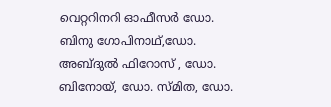വെറ്ററിനറി ഓഫീസർ ഡോ. ബിനു ഗോപിനാഥ്,ഡോ. അബ്ദുൽ ഫിറോസ് , ഡോ. ബിനോയ്, ഡോ. സ്മിത, ഡോ.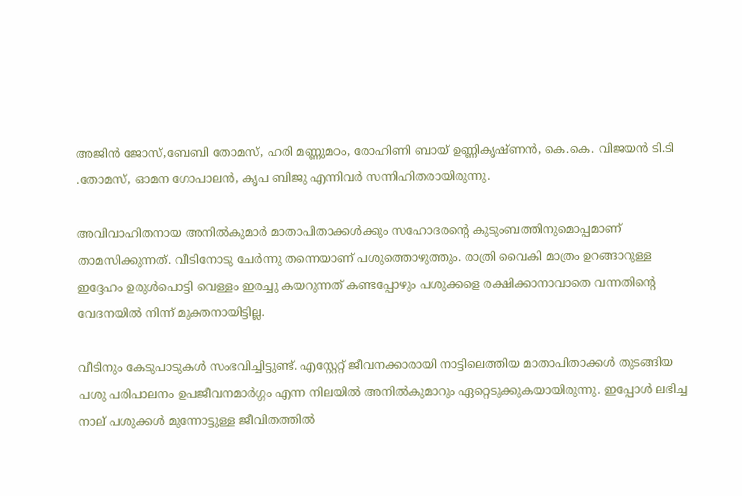അജിൻ ജോസ്,ബേബി തോമസ്, ഹരി മണ്ണുമഠം, രോഹിണി ബായ് ഉണ്ണികൃഷ്ണൻ, കെ.കെ. വിജയൻ ടി.ടി .തോമസ്, ഓമന ഗോപാലൻ, കൃപ ബിജു എന്നിവർ സന്നിഹിതരായിരുന്നു.

അവിവാഹിതനായ അനിൽകുമാർ മാതാപിതാക്കള്‍ക്കും സഹോദരന്‍റെ കുടുംബത്തിനുമൊപ്പമാണ് താമസിക്കുന്നത്. വീടിനോടു ചേർന്നു തന്നെയാണ് പശുത്തൊഴുത്തും. രാത്രി വൈകി മാത്രം ഉറങ്ങാറുള്ള ഇദ്ദേഹം ഉരുൾപൊട്ടി വെള്ളം ഇരച്ചു കയറുന്നത് കണ്ടപ്പോഴും പശുക്കളെ രക്ഷിക്കാനാവാതെ വന്നതിന്‍റെ വേദനയിൽ നിന്ന് മുക്തനായിട്ടില്ല.

വീടിനും കേടുപാടുകൾ സംഭവിച്ചിട്ടുണ്ട്. എസ്റ്റേറ്റ് ജീവനക്കാരായി നാട്ടിലെത്തിയ മാതാപിതാക്കൾ തുടങ്ങിയ പശു പരിപാലനം ഉപജീവനമാർഗ്ഗം എന്ന നിലയിൽ അനിൽകുമാറും ഏറ്റെടുക്കുകയായിരുന്നു. ഇപ്പോൾ ലഭിച്ച നാല് പശുക്കൾ മുന്നോട്ടുള്ള ജീവിതത്തില്‍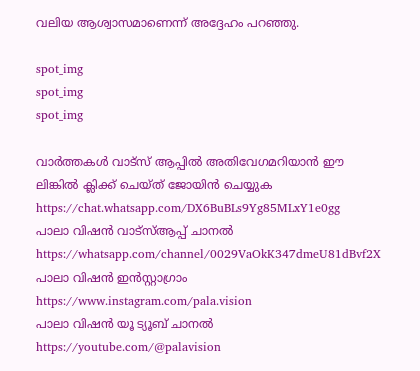വലിയ ആശ്വാസമാണെന്ന് അദ്ദേഹം പറഞ്ഞു.

spot_img
spot_img
spot_img

വാർത്തകൾ വാട്സ് ആപ്പിൽ അതിവേഗമറിയാൻ ഈ ലിങ്കിൽ ക്ലിക്ക് ചെയ്ത് ജോയിൻ ചെയ്യുക
https://chat.whatsapp.com/DX6BuBLs9Yg85MLxY1e0gg
പാലാ വിഷൻ വാട്സ്ആപ്പ് ചാനൽ
https://whatsapp.com/channel/0029VaOkK347dmeU81dBvf2X
പാലാ വിഷൻ ഇൻസ്റ്റാഗ്രാം
https://www.instagram.com/pala.vision
പാലാ വിഷൻ യൂ ട്യൂബ് ചാനൽ
https://youtube.com/@palavision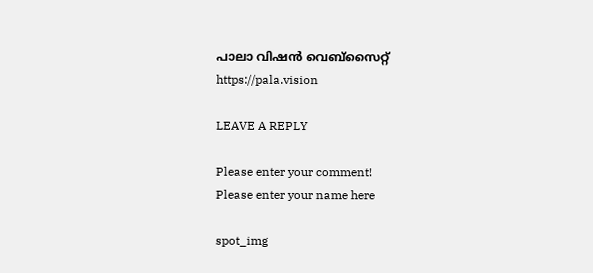പാലാ വിഷൻ വെബ്സൈറ്റ്
https://pala.vision

LEAVE A REPLY

Please enter your comment!
Please enter your name here

spot_img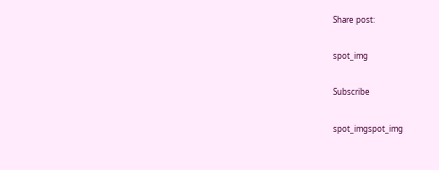Share post:

spot_img

Subscribe

spot_imgspot_img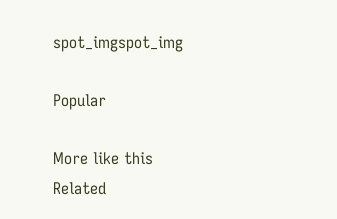spot_imgspot_img

Popular

More like this
Related